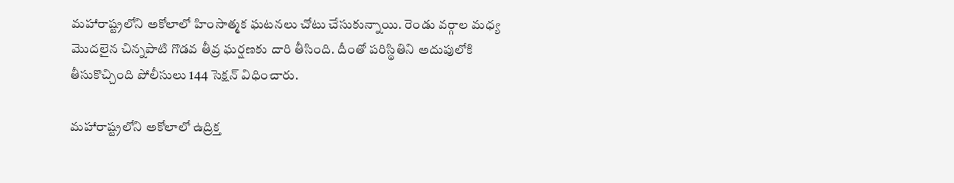మహారాష్ట్రలోని అకోలాలో హింసాత్మక ఘటనలు చోటు చేసుకున్నాయి. రెండు వర్గాల మధ్య మొదలైన చిన్నపాటి గొడవ తీవ్ర ఘర్షణకు దారి తీసింది. దీంతో పరిస్థితిని అదుపులోకి తీసుకొచ్చింది పోలీసులు 144 సెక్షన్ విధించారు.

మహారాష్ట్రలోని అకోలాలో ఉద్రిక్త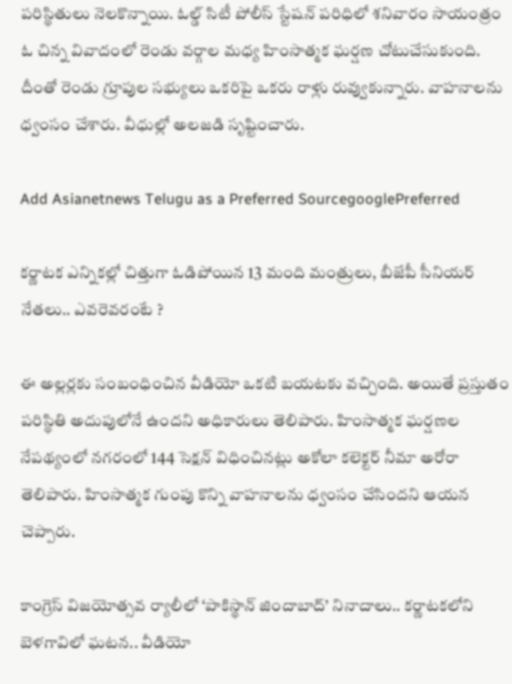పరిస్థితులు నెలకొన్నాయి. ఓల్డ్ సిటీ పోలీస్ స్టేషన్ పరిధిలో శనివారం సాయంత్రం ఓ చిన్న వివాదంలో రెండు వర్గాల మధ్య హింసాత్మక ఘర్షణ చోటుచేసుకుంది. దీంతో రెండు గ్రూపుల సభ్యులు ఒకరిపై ఒకరు రాళ్లు రువ్వుకున్నారు. వాహనాలను ధ్వంసం చేశారు. వీధుల్లో అలజడి సృష్టించారు.

Add Asianetnews Telugu as a Preferred SourcegooglePreferred

కర్ణాటక ఎన్నికల్లో చిత్తుగా ఓడిపోయిన 13 మంది మంత్రులు, బీజేపీ సీనియర్ నేతలు.. ఎవరెవరంటే ?

ఈ అల్లర్లకు సంబంధించిన వీడియో ఒకటి బయటకు వచ్చింది. అయితే ప్రస్తుతం పరిస్థితి అదుపులోనే ఉందని అధికారులు తెలిపారు. హింసాత్మక ఘర్షణల నేపథ్యంలో నగరంలో 144 సెక్షన్ విధించినట్లు అకోలా కలెక్టర్ నీమా అరోరా తెలిపారు. హింసాత్మక గుంపు కొన్ని వాహనాలను ధ్వంసం చేసిందని ఆయన చెప్పారు.

కాంగ్రెస్ విజయోత్సవ ర్యాలీలో ‘పాకిస్థాన్ జిందాబాద్’ నినాదాలు.. కర్ణాటకలోని బెళగావిలో ఘటన.. వీడియో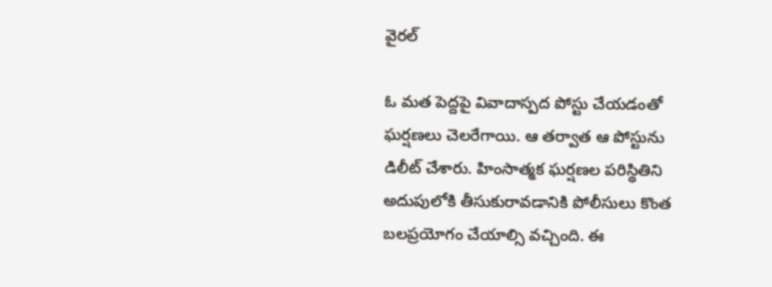వైరల్

ఓ మత పెద్దపై వివాదాస్పద పోస్టు చేయడంతో ఘర్షణలు చెలరేగాయి. ఆ తర్వాత ఆ పోస్టును డిలీట్ చేశారు. హింసాత్మక ఘర్షణల పరిస్థితిని అదుపులోకి తీసుకురావడానికి పోలీసులు కొంత బలప్రయోగం చేయాల్సి వచ్చింది. ఈ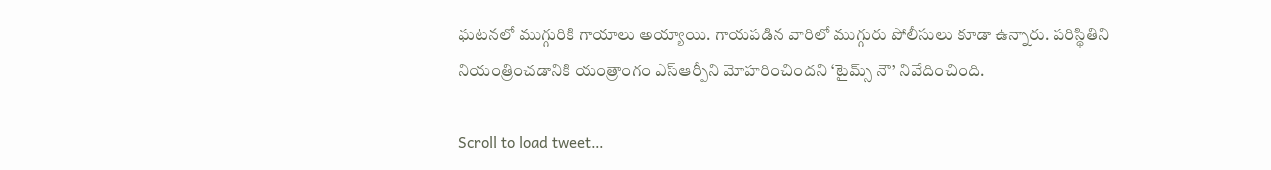ఘటనలో ముగ్గురికి గాయాలు అయ్యాయి. గాయపడిన వారిలో ముగ్గురు పోలీసులు కూడా ఉన్నారు. పరిస్థితిని నియంత్రించడానికి యంత్రాంగం ఎస్ఆర్పీని మోహరించిందని ‘టైమ్స్ నౌ’ నివేదించింది.

Scroll to load tweet…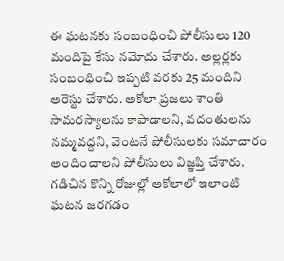ఈ ఘటనకు సంబంధించి పోలీసులు 120 మందిపై కేసు నమోదు చేశారు. అల్లర్లకు సంబంధించి ఇప్పటి వరకు 25 మందిని అరెస్టు చేశారు. అకోలా ప్రజలు శాంతి సామరస్యాలను కాపాడాలని, వదంతులను నమ్మవద్దని, వెంటనే పోలీసులకు సమాచారం అందించాలని పోలీసులు విజ్ఞప్తి చేశారు. గడిచిన కొన్ని రోజుల్లో అకోలాలో ఇలాంటి ఘటన జరగడం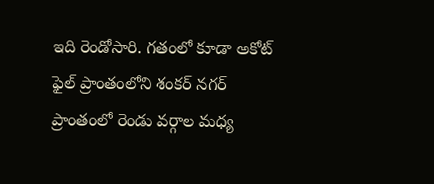ఇది రెండోసారి. గతంలో కూడా అకోట్ ఫైల్ ప్రాంతంలోని శంకర్ నగర్ ప్రాంతంలో రెండు వర్గాల మధ్య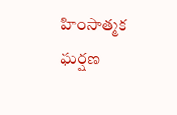హింసాత్మక ఘర్షణ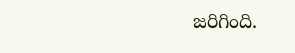జరిగింది.